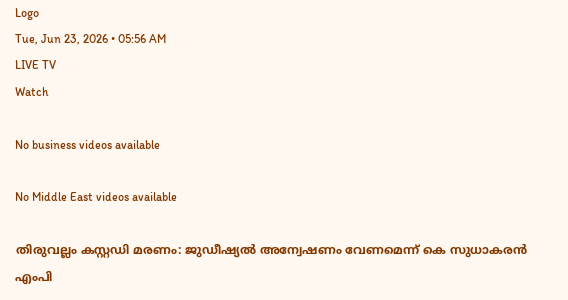Logo
Tue, Jun 23, 2026 • 05:56 AM
LIVE TV
Watch

No business videos available

No Middle East videos available

തിരുവല്ലം കസ്റ്റഡി മരണം: ജുഡീഷ്യല്‍ അന്വേഷണം വേണമെന്ന് കെ സുധാകരന്‍ എംപി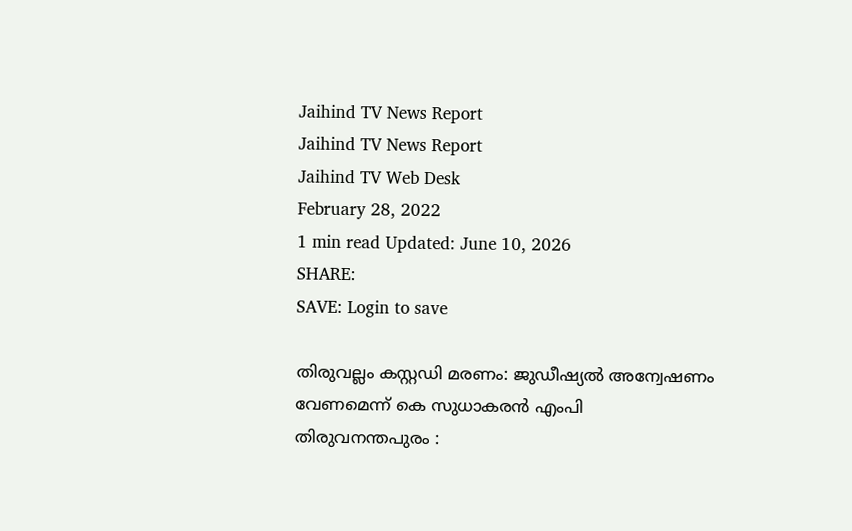Jaihind TV News Report
Jaihind TV News Report
Jaihind TV Web Desk
February 28, 2022
1 min read Updated: June 10, 2026
SHARE:
SAVE: Login to save

തിരുവല്ലം കസ്റ്റഡി മരണം: ജുഡീഷ്യല്‍ അന്വേഷണം വേണമെന്ന് കെ സുധാകരന്‍ എംപി
തിരുവനന്തപുരം :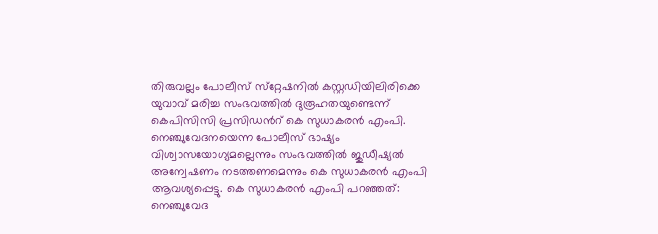തിരുവല്ലം പോലീസ് സ്‌റ്റേഷനില്‍ കസ്റ്റഡിയിലിരിക്കെ യുവാവ് മരിച്ച സംഭവത്തില്‍ ദുരൂഹതയുണ്ടെന്ന് കെപിസിസി പ്രസിഡന്‍റ് കെ സുധാകരന്‍ എംപി. നെഞ്ചുവേദനയെന്ന പോലീസ് ഭാഷ്യം വിശ്വാസയോഗ്യമല്ലെന്നും സംഭവത്തില്‍ ജുഡീഷ്യല്‍ അന്വേഷണം നടത്തണമെന്നും കെ സുധാകരന്‍ എംപി ആവശ്യപ്പെട്ടു. കെ സുധാകരന്‍ എംപി പറഞ്ഞത്:
നെഞ്ചുവേദ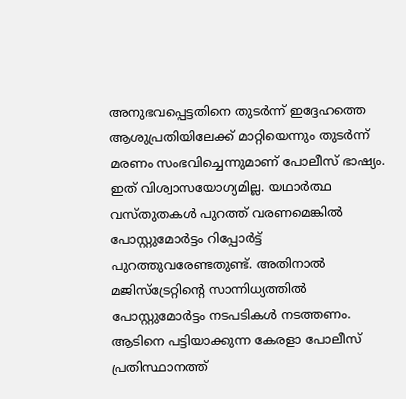അനുഭവപ്പെട്ടതിനെ തുടര്‍ന്ന് ഇദ്ദേഹത്തെ ആശുപ്രതിയിലേക്ക് മാറ്റിയെന്നും തുടര്‍ന്ന് മരണം സംഭവിച്ചെന്നുമാണ് പോലീസ് ഭാഷ്യം. ഇത് വിശ്വാസയോഗ്യമില്ല. യഥാര്‍ത്ഥ വസ്തുതകള്‍ പുറത്ത് വരണമെങ്കില്‍ പോസ്റ്റുമോര്‍ട്ടം റിപ്പോര്‍ട്ട് പുറത്തുവരേണ്ടതുണ്ട്. അതിനാല്‍ മജിസ്‌ട്രേറ്റിന്‍റെ സാന്നിധ്യത്തില്‍ പോസ്റ്റുമോര്‍ട്ടം നടപടികള്‍ നടത്തണം. ആടിനെ പട്ടിയാക്കുന്ന കേരളാ പോലീസ് പ്രതിസ്ഥാനത്ത്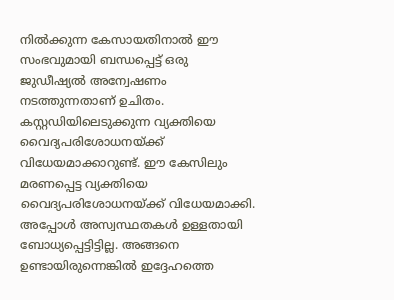നില്‍ക്കുന്ന കേസായതിനാല്‍ ഈ സംഭവുമായി ബന്ധപ്പെട്ട് ഒരു ജുഡീഷ്യല്‍ അന്വേഷണം നടത്തുന്നതാണ് ഉചിതം. കസ്റ്റഡിയിലെടുക്കുന്ന വ്യക്തിയെ വൈദ്യപരിശോധനയ്ക്ക് വിധേയമാക്കാറുണ്ട്. ഈ കേസിലും മരണപ്പെട്ട വ്യക്തിയെ വൈദ്യപരിശോധനയ്ക്ക് വിധേയമാക്കി. അപ്പോള്‍ അസ്വസ്ഥതകള്‍ ഉള്ളതായി ബോധ്യപ്പെട്ടിട്ടില്ല. അങ്ങനെ ഉണ്ടായിരുന്നെങ്കില്‍ ഇദ്ദേഹത്തെ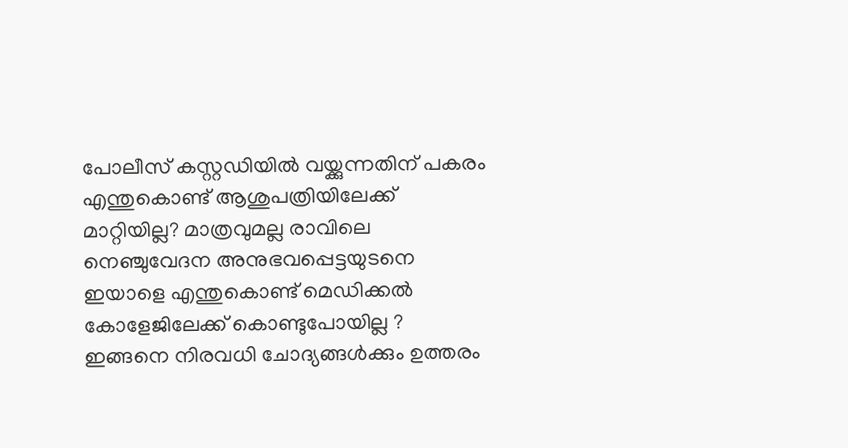പോലീസ് കസ്റ്റഡിയില്‍ വയ്ക്കുന്നതിന് പകരം എന്തുകൊണ്ട് ആശുപത്രിയിലേക്ക് മാറ്റിയില്ല? മാത്രവുമല്ല രാവിലെ നെഞ്ചുവേദന അനുഭവപ്പെട്ടയുടനെ ഇയാളെ എന്തുകൊണ്ട് മെഡിക്കല്‍ കോളേജിലേക്ക് കൊണ്ടുപോയില്ല ? ഇങ്ങനെ നിരവധി ചോദ്യങ്ങള്‍ക്കും ഉത്തരം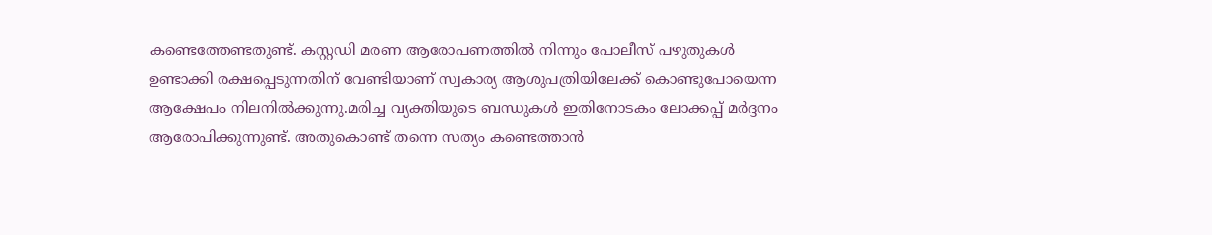കണ്ടെത്തേണ്ടതുണ്ട്. കസ്റ്റഡി മരണ ആരോപണത്തില്‍ നിന്നും പോലീസ് പഴുതുകള്‍ ഉണ്ടാക്കി രക്ഷപ്പെടുന്നതിന് വേണ്ടിയാണ് സ്വകാര്യ ആശുപത്രിയിലേക്ക് കൊണ്ടുപോയെന്ന ആക്ഷേപം നിലനില്‍ക്കുന്നു.മരിച്ച വ്യക്തിയുടെ ബന്ധുകള്‍ ഇതിനോടകം ലോക്കപ്പ് മര്‍ദ്ദനം ആരോപിക്കുന്നുണ്ട്. അതുകൊണ്ട് തന്നെ സത്യം കണ്ടെത്താന്‍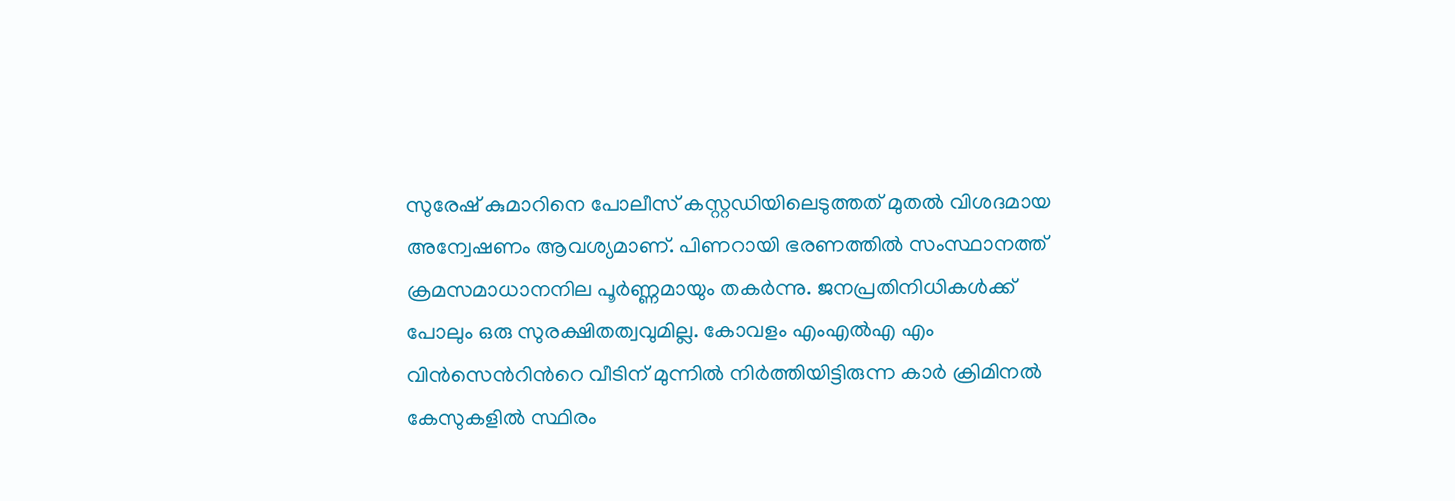സുരേഷ് കുമാറിനെ പോലീസ് കസ്റ്റഡിയിലെടുത്തത് മുതല്‍ വിശദമായ അന്വേഷണം ആവശ്യമാണ്. പിണറായി ഭരണത്തില്‍ സംസ്ഥാനത്ത് ക്രമസമാധാനനില പൂര്‍ണ്ണമായും തകര്‍ന്നു. ജനപ്രതിനിധികള്‍ക്ക് പോലും ഒരു സുരക്ഷിതത്വവുമില്ല. കോവളം എംഎല്‍എ എം വിന്‍സെന്‍റിന്‍റെ വീടിന് മുന്നില്‍ നിര്‍ത്തിയിട്ടിരുന്ന കാര്‍ ക്രിമിനല്‍ കേസുകളില്‍ സ്ഥിരം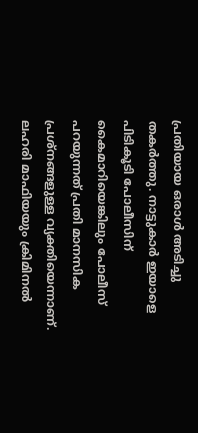പ്രതിയായ ഒരാള്‍ അടിച്ചു തകര്‍ത്തു. നാട്ടുകാര്‍ ഇയാളെ പിടികൂടി പോലീസിന് കൈമാറിയെങ്കിലും പോലീസ് പറയുന്നത് പ്രതി മാനസിക പ്രശ്‌നങ്ങളുള്ള വ്യക്തിയെന്നാണ്. ലഹരി മാഫിയയും ക്രിമിനല്‍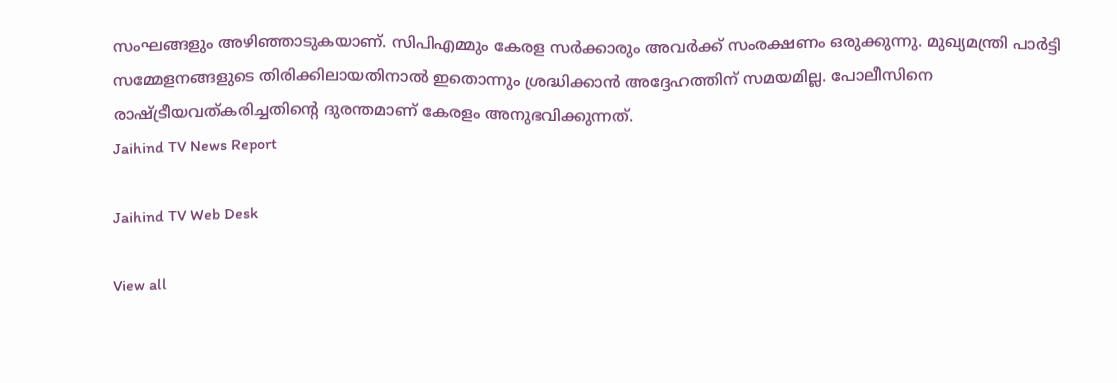സംഘങ്ങളും അഴിഞ്ഞാടുകയാണ്. സിപിഎമ്മും കേരള സര്‍ക്കാരും അവര്‍ക്ക് സംരക്ഷണം ഒരുക്കുന്നു. മുഖ്യമന്ത്രി പാര്‍ട്ടി സമ്മേളനങ്ങളുടെ തിരിക്കിലായതിനാല്‍ ഇതൊന്നും ശ്രദ്ധിക്കാന്‍ അദ്ദേഹത്തിന് സമയമില്ല. പോലീസിനെ രാഷ്ട്രീയവത്കരിച്ചതിന്‍റെ ദുരന്തമാണ് കേരളം അനുഭവിക്കുന്നത്.
Jaihind TV News Report

Jaihind TV Web Desk

View all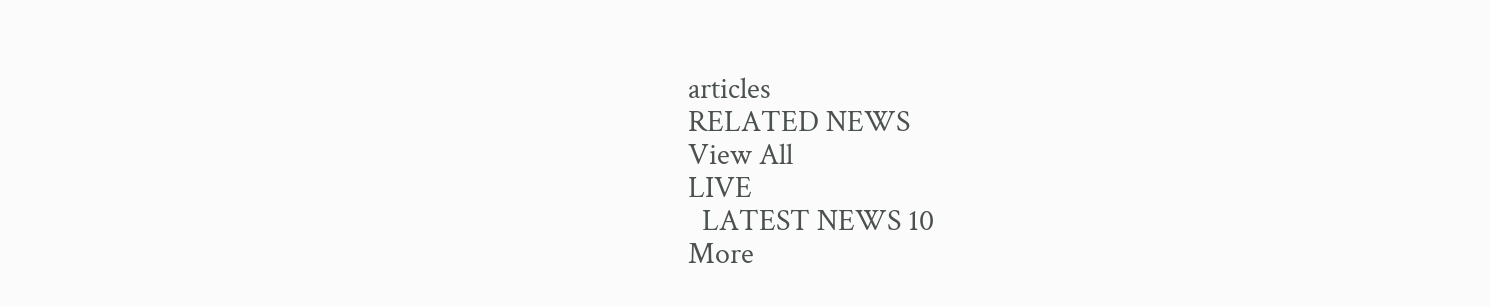articles
RELATED NEWS
View All
LIVE
  LATEST NEWS 10
More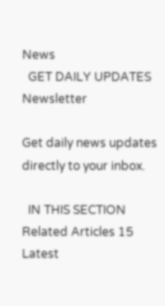News
  GET DAILY UPDATES
Newsletter

Get daily news updates directly to your inbox.

  IN THIS SECTION
Related Articles 15
Latest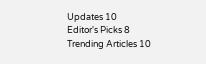Updates 10
Editor's Picks 8
Trending Articles 10